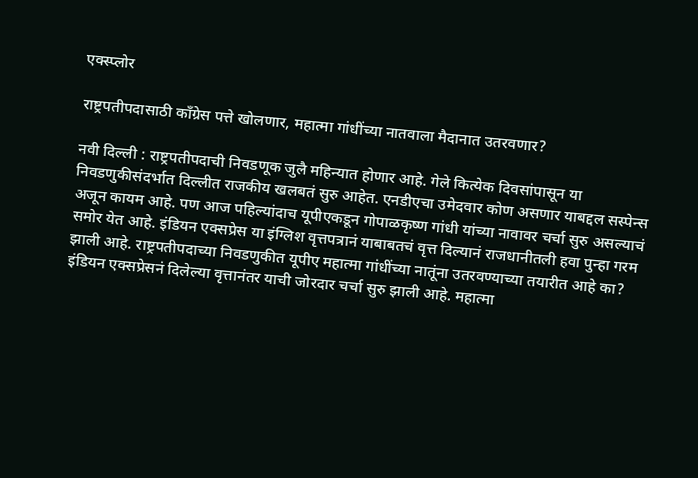एक्स्प्लोर

राष्ट्रपतीपदासाठी काँग्रेस पत्ते खोलणार, महात्मा गांधींच्या नातवाला मैदानात उतरवणार?

नवी दिल्ली : राष्ट्रपतीपदाची निवडणूक जुलै महिन्यात होणार आहे. गेले कित्येक दिवसांपासून या निवडणुकीसंदर्भात दिल्लीत राजकीय खलबतं सुरु आहेत. एनडीएचा उमेदवार कोण असणार याबद्दल सस्पेन्स अजून कायम आहे. पण आज पहिल्यांदाच यूपीएकडून गोपाळकृष्ण गांधी यांच्या नावावर चर्चा सुरु असल्याचं समोर येत आहे. इंडियन एक्सप्रेस या इंग्लिश वृत्तपत्रानं याबाबतचं वृत्त दिल्यानं राजधानीतली हवा पुन्हा गरम झाली आहे. राष्ट्रपतीपदाच्या निवडणुकीत यूपीए महात्मा गांधींच्या नातूंना उतरवण्याच्या तयारीत आहे का? इंडियन एक्सप्रेसनं दिलेल्या वृत्तानंतर याची जोरदार चर्चा सुरु झाली आहे. महात्मा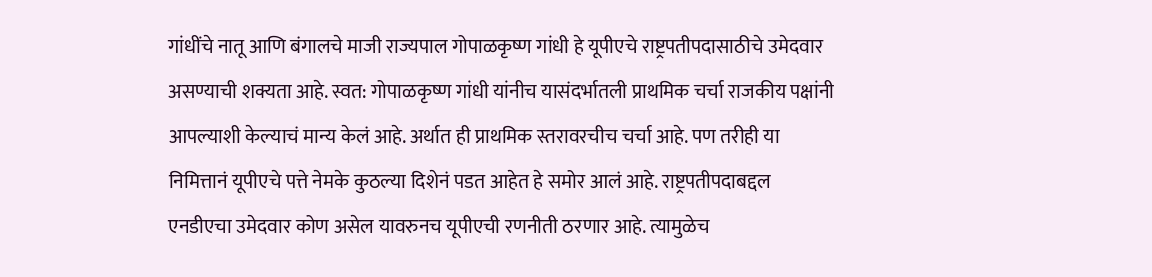गांधींचे नातू आणि बंगालचे माजी राज्यपाल गोपाळकृष्ण गांधी हे यूपीएचे राष्ट्रपतीपदासाठीचे उमेदवार असण्याची शक्यता आहे. स्वत: गोपाळकृष्ण गांधी यांनीच यासंदर्भातली प्राथमिक चर्चा राजकीय पक्षांनी आपल्याशी केल्याचं मान्य केलं आहे. अर्थात ही प्राथमिक स्तरावरचीच चर्चा आहे. पण तरीही या निमित्तानं यूपीएचे पत्ते नेमके कुठल्या दिशेनं पडत आहेत हे समोर आलं आहे. राष्ट्रपतीपदाबद्दल एनडीएचा उमेदवार कोण असेल यावरुनच यूपीएची रणनीती ठरणार आहे. त्यामुळेच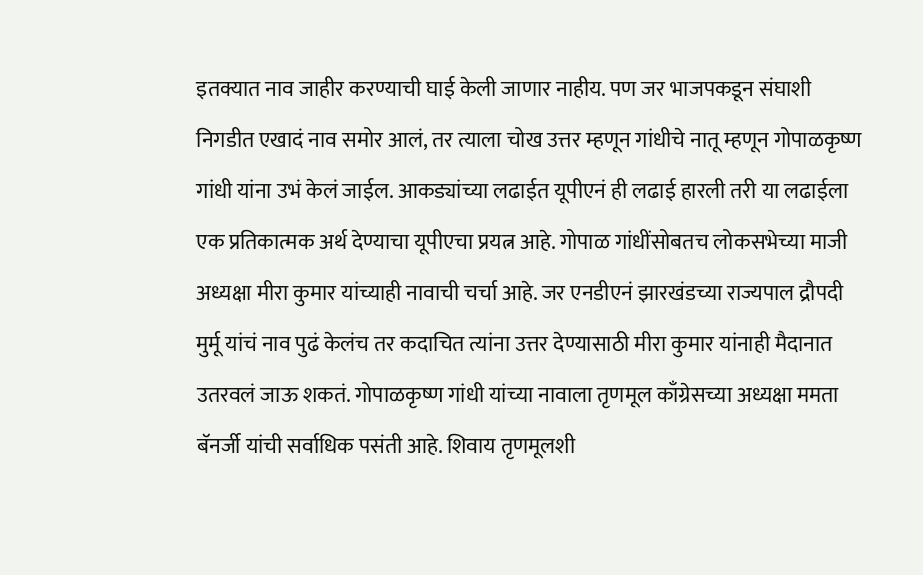इतक्यात नाव जाहीर करण्याची घाई केली जाणार नाहीय. पण जर भाजपकडून संघाशी निगडीत एखादं नाव समोर आलं, तर त्याला चोख उत्तर म्हणून गांधीचे नातू म्हणून गोपाळकृष्ण गांधी यांना उभं केलं जाईल. आकड्यांच्या लढाईत यूपीएनं ही लढाई हारली तरी या लढाईला एक प्रतिकात्मक अर्थ देण्याचा यूपीएचा प्रयत्न आहे. गोपाळ गांधींसोबतच लोकसभेच्या माजी अध्यक्षा मीरा कुमार यांच्याही नावाची चर्चा आहे. जर एनडीएनं झारखंडच्या राज्यपाल द्रौपदी मुर्मू यांचं नाव पुढं केलंच तर कदाचित त्यांना उत्तर देण्यासाठी मीरा कुमार यांनाही मैदानात उतरवलं जाऊ शकतं. गोपाळकृष्ण गांधी यांच्या नावाला तृणमूल काँग्रेसच्या अध्यक्षा ममता बॅनर्जी यांची सर्वाधिक पसंती आहे. शिवाय तृणमूलशी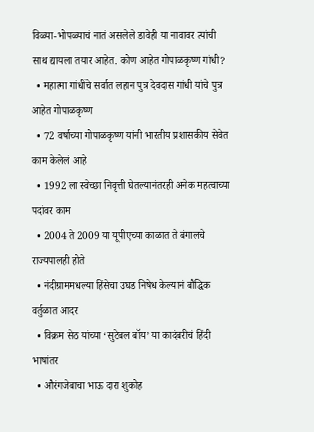विळ्या-भोपळ्याचं नातं असलेले डावेही या नावावर त्यांची साथ द्यायला तयार आहेत. कोण आहेत गोपाळकृष्ण गांधी?
  • महात्मा गांधींचे सर्वात लहान पुत्र देवदास गांधी यांचे पुत्र आहेत गोपाळकृष्ण
  • 72 वर्षाच्या गोपाळकृष्ण यांनी भारतीय प्रशासकीय सेवेत काम केलेलं आहे
  • 1992 ला स्वेच्छा निवृत्ती घेतल्यानंतरही अनेक महत्वाच्या पदांवर काम
  • 2004 ते 2009 या यूपीएच्या काळात ते बंगालचे राज्यपालही होते
  • नंदीग्राममधल्या हिंसेचा उघड निषेध केल्यानं बौद्धिक वर्तुळात आदर
  • विक्रम सेठ यांच्या ‘सुटेबल बॉय’ या कादंबरीचं हिंदी भाषांतर
  • औरंगजेबाचा भाऊ दारा शुकोह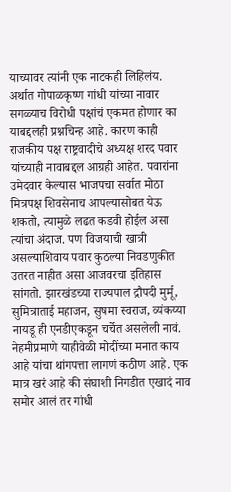याच्यावर त्यांनी एक नाटकही लिहिलंय.
अर्थात गोपाळकृष्ण गांधी यांच्या नावार सगळ्याच विरोधी पक्षांचं एकमत होणार का याबद्दलही प्रश्नचिन्ह आहे. कारण काही राजकीय पक्ष राष्ट्रवादीचे अध्यक्ष शरद पवार यांच्याही नावाबद्दल आग्रही आहेत. पवारांना उमेदवार केल्यास भाजपचा सर्वात मोठा मित्रपक्ष शिवसेनाच आपल्यासोबत येऊ शकतो, त्यामुळे लढत कडवी होईल असा त्यांचा अंदाज. पण विजयाची खात्री असल्याशिवाय पवार कुठल्या निवडणुकीत उतरत नाहीत असा आजवरचा इतिहास सांगतो. झारखंडच्या राज्यपाल द्रौपदी मुर्मू, सुमित्राताई महाजन, सुषमा स्वराज, व्यंकय्या नायडू ही एनडीएकडून चर्चेत असलेली नावं. नेहमीप्रमाणे याहीवेळी मोदींच्या मनात काय आहे यांचा थांगपत्ता लागणं कठीण आहे. एक मात्र खरं आहे की संघाशी निगडीत एखादं नाव समोर आलं तर गांधी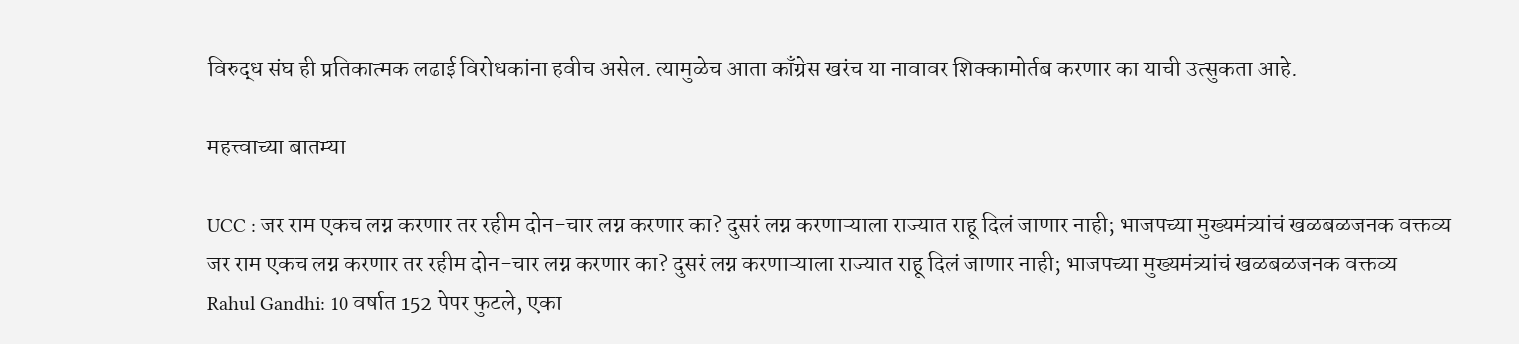विरुद्ध संघ ही प्रतिकात्मक लढाई विरोधकांना हवीच असेल. त्यामुळेच आता काँग्रेस खरंच या नावावर शिक्कामोर्तब करणार का याची उत्सुकता आहे.

महत्त्वाच्या बातम्या

UCC : जर राम एकच लग्न करणार तर रहीम दोन-चार लग्न करणार का? दुसरं लग्न करणाऱ्याला राज्यात राहू दिलं जाणार नाही; भाजपच्या मुख्यमंत्र्यांचं खळबळजनक वक्तव्य
जर राम एकच लग्न करणार तर रहीम दोन-चार लग्न करणार का? दुसरं लग्न करणाऱ्याला राज्यात राहू दिलं जाणार नाही; भाजपच्या मुख्यमंत्र्यांचं खळबळजनक वक्तव्य
Rahul Gandhi: 10 वर्षात 152 पेपर फुटले, एका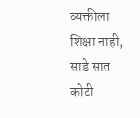व्यक्तीला शिक्षा नाही, साडे सात कोटी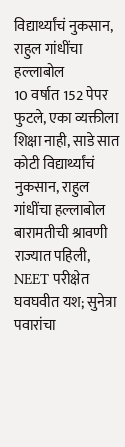विद्यार्थ्यांचं नुकसान, राहुल गांधींचा हल्लाबोल
10 वर्षात 152 पेपर फुटले, एका व्यक्तीला शिक्षा नाही, साडे सात कोटी विद्यार्थ्यांचं नुकसान, राहुल गांधींचा हल्लाबोल
बारामतीची श्रावणी राज्यात पहिली, NEET परीक्षेत घवघवीत यश; सुनेत्रा पवारांचा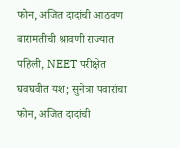फोन, अजित दादांची आठवण
बारामतीची श्रावणी राज्यात पहिली, NEET परीक्षेत घवघवीत यश; सुनेत्रा पवारांचा फोन, अजित दादांची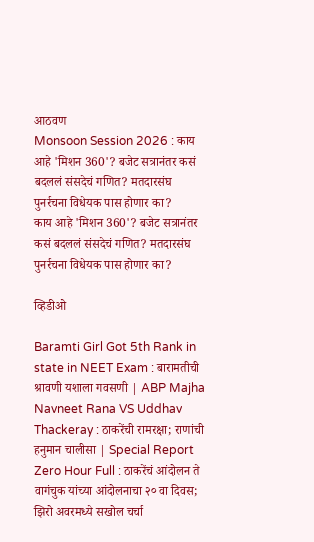आठवण
Monsoon Session 2026 : काय आहे 'मिशन 360'? बजेट सत्रानंतर कसं बदललं संसदेचं गणित? मतदारसंघ पुनर्रचना विधेयक पास होणार का?
काय आहे 'मिशन 360'? बजेट सत्रानंतर कसं बदललं संसदेचं गणित? मतदारसंघ पुनर्रचना विधेयक पास होणार का?

व्हिडीओ

Baramti Girl Got 5th Rank in state in NEET Exam : बारामतीची श्रावणी यशाला गवसणी | ABP Majha
Navneet Rana VS Uddhav Thackeray : ठाकरेंची रामरक्षा; राणांची हनुमान चालीसा | Special Report
Zero Hour Full : ठाकरेंचं आंदोलन ते वागंचुक यांच्या आंदोलनाचा २० वा दिवस; झिरो अवरमध्ये सखोल चर्चा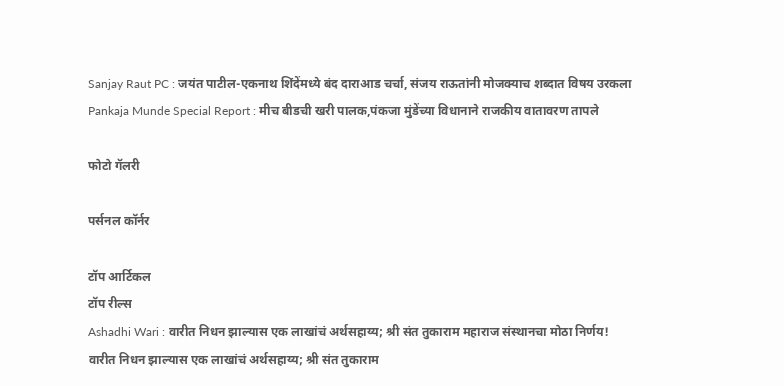Sanjay Raut PC : जयंत पाटील-एकनाथ शिंदेंमध्ये बंद दाराआड चर्चा, संजय राऊतांनी मोजक्याच शब्दात विषय उरकला
Pankaja Munde Special Report : मीच बीडची खरी पालक,पंकजा मुंडेंच्या विधानाने राजकीय वातावरण तापले

फोटो गॅलरी

पर्सनल कॉर्नर

टॉप आर्टिकल
टॉप रील्स
Ashadhi Wari : वारीत निधन झाल्यास एक लाखांचं अर्थसहाय्य; श्री संत तुकाराम महाराज संस्थानचा मोठा निर्णय!
वारीत निधन झाल्यास एक लाखांचं अर्थसहाय्य; श्री संत तुकाराम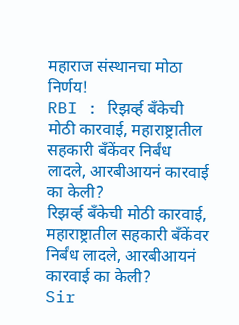महाराज संस्थानचा मोठा निर्णय!
RBI : रिझर्व्ह बँकेची मोठी कारवाई, महाराष्ट्रातील सहकारी बँकेंवर निर्बंध लादले, आरबीआयनं कारवाई का केली?
रिझर्व्ह बँकेची मोठी कारवाई, महाराष्ट्रातील सहकारी बँकेंवर निर्बंध लादले, आरबीआयनं कारवाई का केली?
Sir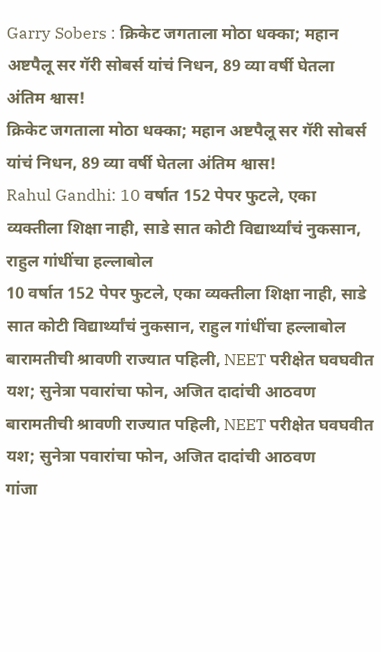Garry Sobers : क्रिकेट जगताला मोठा धक्का; महान अष्टपैलू सर गॅरी सोबर्स यांचं निधन, 89 व्या वर्षी घेतला अंतिम श्वास!
क्रिकेट जगताला मोठा धक्का; महान अष्टपैलू सर गॅरी सोबर्स यांचं निधन, 89 व्या वर्षी घेतला अंतिम श्वास!
Rahul Gandhi: 10 वर्षात 152 पेपर फुटले, एका व्यक्तीला शिक्षा नाही, साडे सात कोटी विद्यार्थ्यांचं नुकसान, राहुल गांधींचा हल्लाबोल
10 वर्षात 152 पेपर फुटले, एका व्यक्तीला शिक्षा नाही, साडे सात कोटी विद्यार्थ्यांचं नुकसान, राहुल गांधींचा हल्लाबोल
बारामतीची श्रावणी राज्यात पहिली, NEET परीक्षेत घवघवीत यश; सुनेत्रा पवारांचा फोन, अजित दादांची आठवण
बारामतीची श्रावणी राज्यात पहिली, NEET परीक्षेत घवघवीत यश; सुनेत्रा पवारांचा फोन, अजित दादांची आठवण
गांजा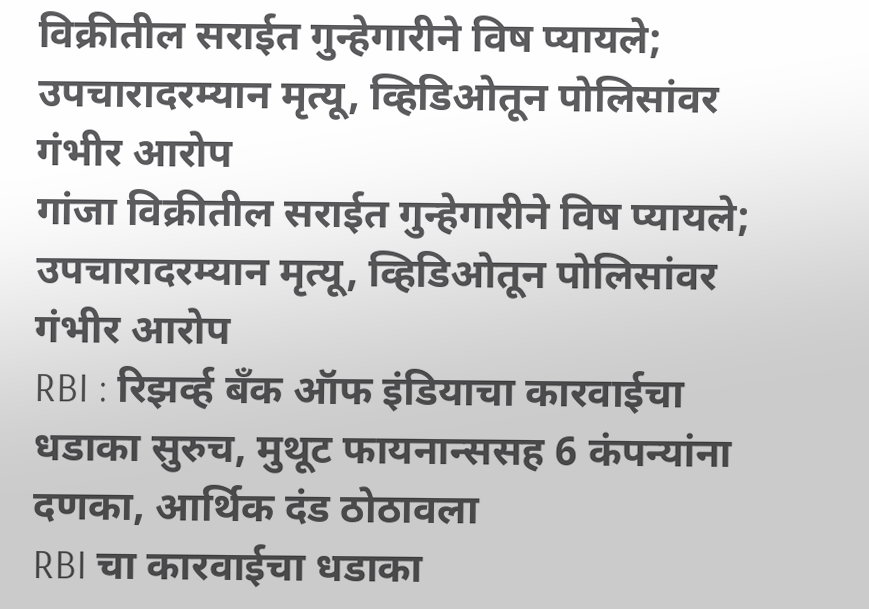विक्रीतील सराईत गुन्हेगारीने विष प्यायले; उपचारादरम्यान मृत्यू, व्हिडिओतून पोलिसांवर गंभीर आरोप
गांजा विक्रीतील सराईत गुन्हेगारीने विष प्यायले; उपचारादरम्यान मृत्यू, व्हिडिओतून पोलिसांवर गंभीर आरोप
RBI : रिझर्व्ह बँक ऑफ इंडियाचा कारवाईचा धडाका सुरुच, मुथूट फायनान्ससह 6 कंपन्यांना दणका, आर्थिक दंड ठोठावला
RBI चा कारवाईचा धडाका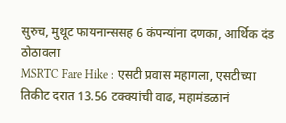सुरुच, मुथूट फायनान्ससह 6 कंपन्यांना दणका, आर्थिक दंड ठोठावला
MSRTC Fare Hike : एसटी प्रवास महागला, एसटीच्या तिकीट दरात 13.56 टक्क्यांची वाढ, महामंडळानं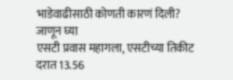भाडेवाढीसाठी कोणती कारणं दिली? जाणून घ्या
एसटी प्रवास महागला, एसटीच्या तिकीट दरात 13.56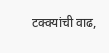टक्क्यांची वाढ,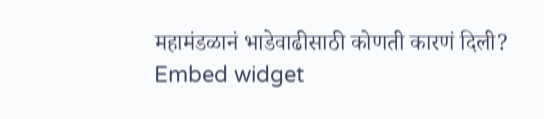महामंडळानं भाडेवाढीसाठी कोणती कारणं दिली?
Embed widget